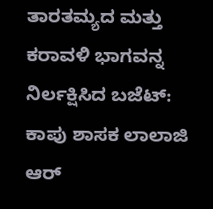ತಾರತಮ್ಯದ ಮತ್ತು ಕರಾವಳಿ ಭಾಗವನ್ನ ನಿರ್ಲಕ್ಷಿಸಿದ ಬಜೆಟ್: ಕಾಪು ಶಾಸಕ ಲಾಲಾಜಿ ಆರ್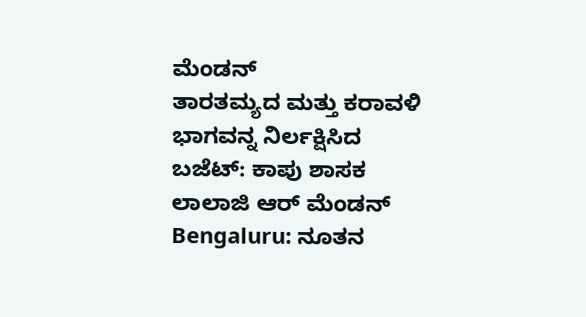ಮೆಂಡನ್
ತಾರತಮ್ಯದ ಮತ್ತು ಕರಾವಳಿ ಭಾಗವನ್ನ ನಿರ್ಲಕ್ಷಿಸಿದ ಬಜೆಟ್: ಕಾಪು ಶಾಸಕ ಲಾಲಾಜಿ ಆರ್ ಮೆಂಡನ್
Bengaluru: ನೂತನ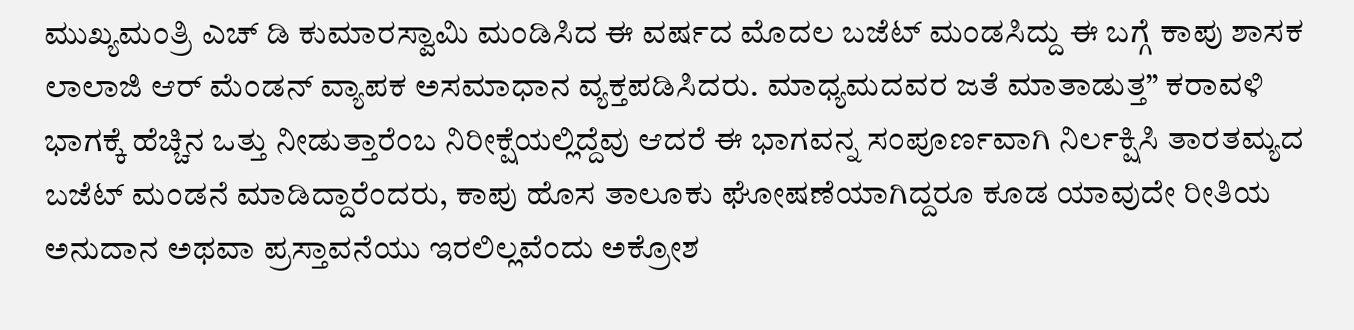ಮುಖ್ಯಮಂತ್ರಿ ಎಚ್ ಡಿ ಕುಮಾರಸ್ವಾಮಿ ಮಂಡಿಸಿದ ಈ ವರ್ಷದ ಮೊದಲ ಬಜೆಟ್ ಮಂಡಸಿದ್ದು ಈ ಬಗ್ಗೆ ಕಾಪು ಶಾಸಕ ಲಾಲಾಜಿ ಆರ್ ಮೆಂಡನ್ ವ್ಯಾಪಕ ಅಸಮಾಧಾನ ವ್ಯಕ್ತಪಡಿಸಿದರು. ಮಾಧ್ಯಮದವರ ಜತೆ ಮಾತಾಡುತ್ತ” ಕರಾವಳಿ ಭಾಗಕ್ಕೆ ಹೆಚ್ಚಿನ ಒತ್ತು ನೀಡುತ್ತಾರೆಂಬ ನಿರೀಕ್ಷೆಯಲ್ಲಿದ್ದೆವು ಆದರೆ ಈ ಭಾಗವನ್ನ ಸಂಪೂರ್ಣವಾಗಿ ನಿರ್ಲಕ್ಷಿಸಿ ತಾರತಮ್ಯದ ಬಜೆಟ್ ಮಂಡನೆ ಮಾಡಿದ್ದಾರೆಂದರು, ಕಾಪು ಹೊಸ ತಾಲೂಕು ಘೋಷಣೆಯಾಗಿದ್ದರೂ ಕೂಡ ಯಾವುದೇ ರೀತಿಯ ಅನುದಾನ ಅಥವಾ ಪ್ರಸ್ತಾವನೆಯು ಇರಲಿಲ್ಲವೆಂದು ಅಕ್ರೋಶ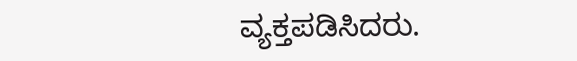ವ್ಯಕ್ತಪಡಿಸಿದರು.